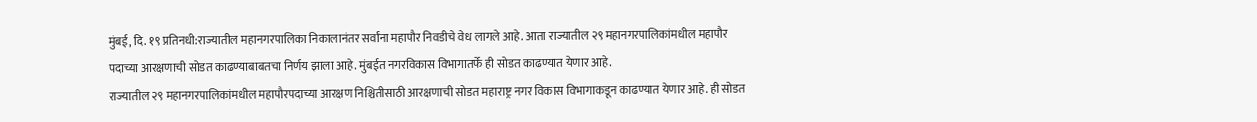मुंबई, दि. १९ प्रतिनधी:राज्यातील महानगरपालिका निकालानंतर सर्वांना महापौर निवडीचे वेध लागले आहे. आता राज्यातील २९ महानगरपालिकांमधील महापौर पदाच्या आरक्षणाची सोडत काढण्याबाबतचा निर्णय झाला आहे. मुंबईत नगरविकास विभागातर्फे ही सोडत काढण्यात येणार आहे.
राज्यातील २९ महानगरपालिकांमधील महापौरपदाच्या आरक्षण निश्चितीसाठी आरक्षणाची सोडत महाराष्ट्र नगर विकास विभागाकडून काढण्यात येणार आहे. ही सोडत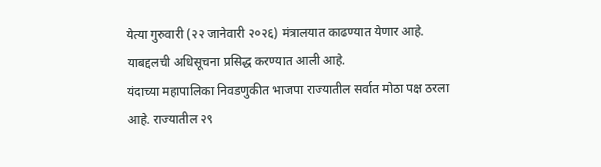येत्या गुरुवारी (२२ जानेवारी २०२६) मंत्रालयात काढण्यात येणार आहे. याबद्दलची अधिसूचना प्रसिद्ध करण्यात आली आहे.
यंदाच्या महापालिका निवडणुकीत भाजपा राज्यातील सर्वात मोठा पक्ष ठरला आहे. राज्यातील २९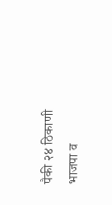पैकी २४ ठिकाणी भाजपा व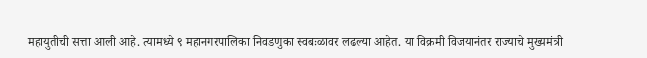महायुतीची सत्ता आली आहे. त्यामध्ये ९ महानगरपालिका निवडणुका स्वबःळावर लढल्या आहेत. या विक्रमी विजयानंतर राज्याचे मुख्यमंत्री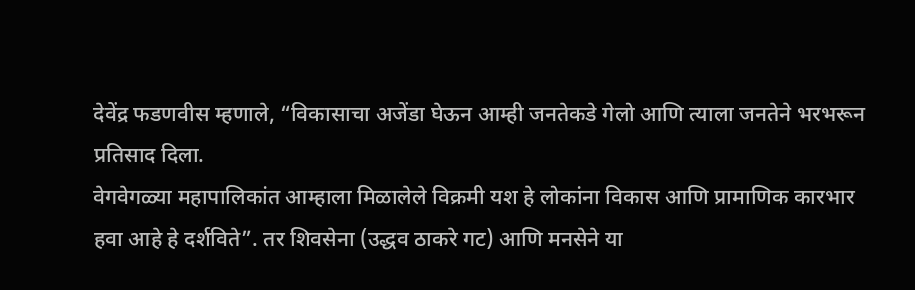देवेंद्र फडणवीस म्हणाले, “विकासाचा अजेंडा घेऊन आम्ही जनतेकडे गेलो आणि त्याला जनतेने भरभरून प्रतिसाद दिला.
वेगवेगळ्या महापालिकांत आम्हाला मिळालेले विक्रमी यश हे लोकांना विकास आणि प्रामाणिक कारभार हवा आहे हे दर्शविते”. तर शिवसेना (उद्धव ठाकरे गट) आणि मनसेने या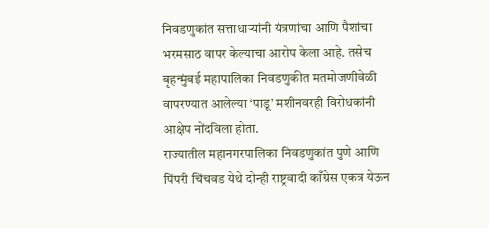निवडणुकांत सत्ताधाऱ्यांनी यंत्रणांचा आणि पैशांचा भरमसाठ वापर केल्याचा आरोप केला आहे. तसेच बृहन्मुंबई महापालिका निवडणुकीत मतमोजणीवेळी वापरण्यात आलेल्या ‘पाडू’ मशीनवरही विरोधकांनी आक्षेप नोंदविला होता.
राज्यातील महानगरपालिका निवडणुकांत पुणे आणि पिंपरी चिंचवड येथे दोन्ही राष्ट्रवादी काँग्रेस एकत्र येऊन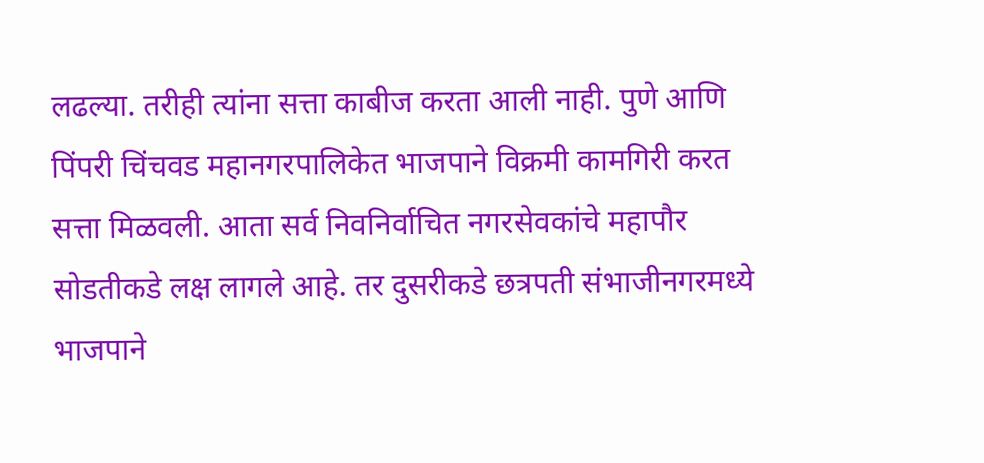लढल्या. तरीही त्यांना सत्ता काबीज करता आली नाही. पुणे आणि पिंपरी चिंचवड महानगरपालिकेत भाजपाने विक्रमी कामगिरी करत सत्ता मिळवली. आता सर्व निवनिर्वाचित नगरसेवकांचे महापौर सोडतीकडे लक्ष लागले आहे. तर दुसरीकडे छत्रपती संभाजीनगरमध्ये भाजपाने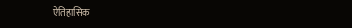ऐतिहासिक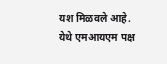यश मिळवले आहे. येथे एमआयएम पक्ष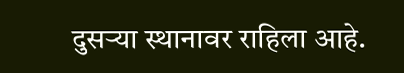दुसऱ्या स्थानावर राहिला आहे.